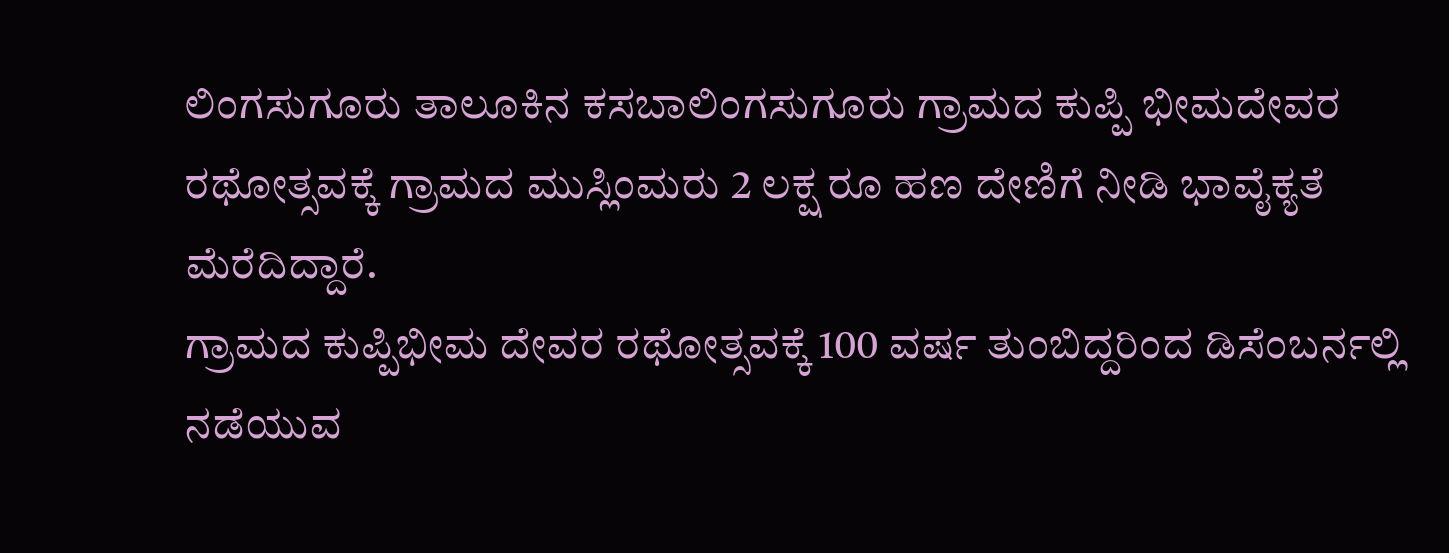ಲಿಂಗಸುಗೂರು ತಾಲೂಕಿನ ಕಸಬಾಲಿಂಗಸುಗೂರು ಗ್ರಾಮದ ಕುಪ್ಪಿ ಭೀಮದೇವರ ರಥೋತ್ಸವಕ್ಕೆ ಗ್ರಾಮದ ಮುಸ್ಲಿಂಮರು 2 ಲಕ್ಷ ರೂ ಹಣ ದೇಣಿಗೆ ನೀಡಿ ಭಾವೈಕ್ಯತೆ ಮೆರೆದಿದ್ದಾರೆ.
ಗ್ರಾಮದ ಕುಪ್ಪಿಭೀಮ ದೇವರ ರಥೋತ್ಸವಕ್ಕೆ 100 ವರ್ಷ ತುಂಬಿದ್ದರಿಂದ ಡಿಸೆಂಬರ್ನಲ್ಲಿ ನಡೆಯುವ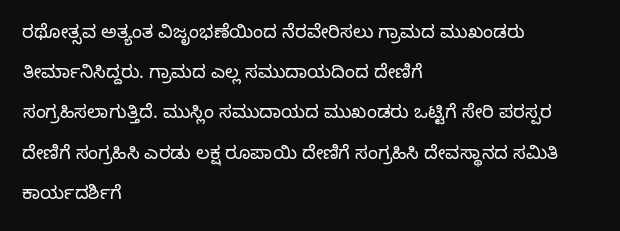ರಥೋತ್ಸವ ಅತ್ಯಂತ ವಿಜೃಂಭಣೆಯಿಂದ ನೆರವೇರಿಸಲು ಗ್ರಾಮದ ಮುಖಂಡರು ತೀರ್ಮಾನಿಸಿದ್ದರು. ಗ್ರಾಮದ ಎಲ್ಲ ಸಮುದಾಯದಿಂದ ದೇಣಿಗೆ ಸಂಗ್ರಹಿಸಲಾಗುತ್ತಿದೆ. ಮುಸ್ಲಿಂ ಸಮುದಾಯದ ಮುಖಂಡರು ಒಟ್ಟಿಗೆ ಸೇರಿ ಪರಸ್ಪರ ದೇಣಿಗೆ ಸಂಗ್ರಹಿಸಿ ಎರಡು ಲಕ್ಷ ರೂಪಾಯಿ ದೇಣಿಗೆ ಸಂಗ್ರಹಿಸಿ ದೇವಸ್ಥಾನದ ಸಮಿತಿ ಕಾರ್ಯದರ್ಶಿಗೆ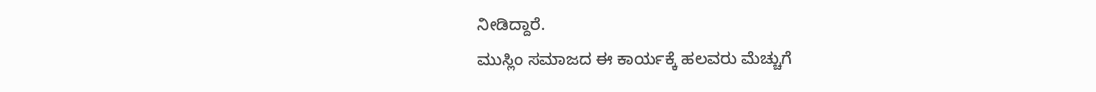ನೀಡಿದ್ದಾರೆ.
ಮುಸ್ಲಿಂ ಸಮಾಜದ ಈ ಕಾರ್ಯಕ್ಕೆ ಹಲವರು ಮೆಚ್ಚುಗೆ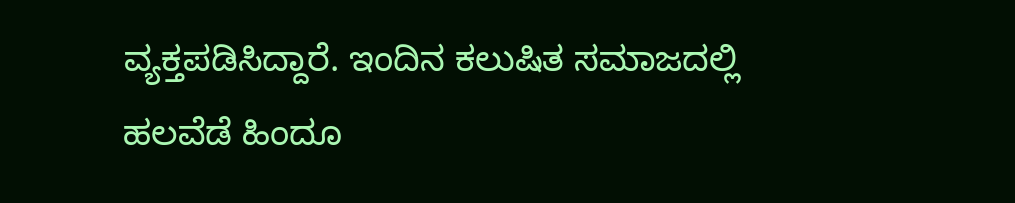ವ್ಯಕ್ತಪಡಿಸಿದ್ದಾರೆ. ಇಂದಿನ ಕಲುಷಿತ ಸಮಾಜದಲ್ಲಿ ಹಲವೆಡೆ ಹಿಂದೂ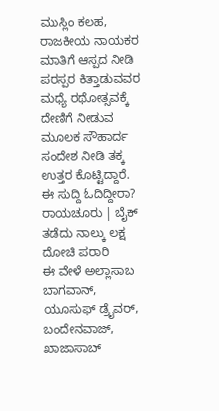ಮುಸ್ಲಿಂ ಕಲಹ, ರಾಜಕೀಯ ನಾಯಕರ ಮಾತಿಗೆ ಆಸ್ಪದ ನೀಡಿ ಪರಸ್ಪರ ಕಿತ್ತಾಡುವವರ ಮಧ್ಯೆ ರಥೋತ್ಸವಕ್ಕೆ ದೇಣಿಗೆ ನೀಡುವ ಮೂಲಕ ಸೌಹಾರ್ದ ಸಂದೇಶ ನೀಡಿ ತಕ್ಕ ಉತ್ತರ ಕೊಟ್ಟಿದ್ದಾರೆ.
ಈ ಸುದ್ದಿ ಓದಿದ್ದೀರಾ? ರಾಯಚೂರು | ಬೈಕ್ ತಡೆದು ನಾಲ್ಕು ಲಕ್ಷ ದೋಚಿ ಪರಾರಿ
ಈ ವೇಳೆ ಅಲ್ಲಾಸಾಬ ಬಾಗವಾನ್, ಯೂಸುಫ್ ಡ್ರೈವರ್, ಬಂದೇನವಾಜ್, ಖಾಜಾಸಾಬ್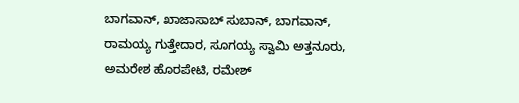ಬಾಗವಾನ್, ಖಾಜಾಸಾಬ್ ಸುಬಾನ್, ಬಾಗವಾನ್, ರಾಮಯ್ಯ ಗುತ್ತೇದಾರ, ಸೂಗಯ್ಯ ಸ್ವಾಮಿ ಅತ್ತನೂರು, ಅಮರೇಶ ಹೊರಪೇಟಿ, ರಮೇಶ್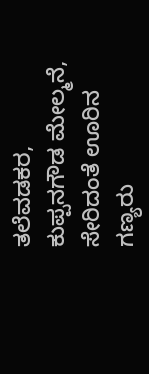ತಲೆವಡಕರ, ಕುಪ್ಪನಗೌಡ ಮೇಲ್ಮನೆ, ಸೇರಿದಂತೆ ಊರಿನ ಗಣ್ಯರು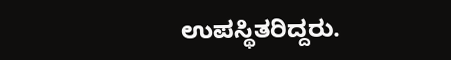ಉಪಸ್ಥಿತರಿದ್ದರು.